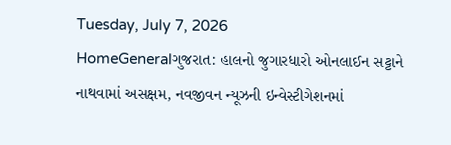Tuesday, July 7, 2026
HomeGeneralગુજરાત: હાલનો જુગારધારો ઓનલાઈન સટ્ટાને નાથવામાં અસક્ષમ, નવજીવન ન્યૂઝની ઇન્વેસ્ટીગેશનમાં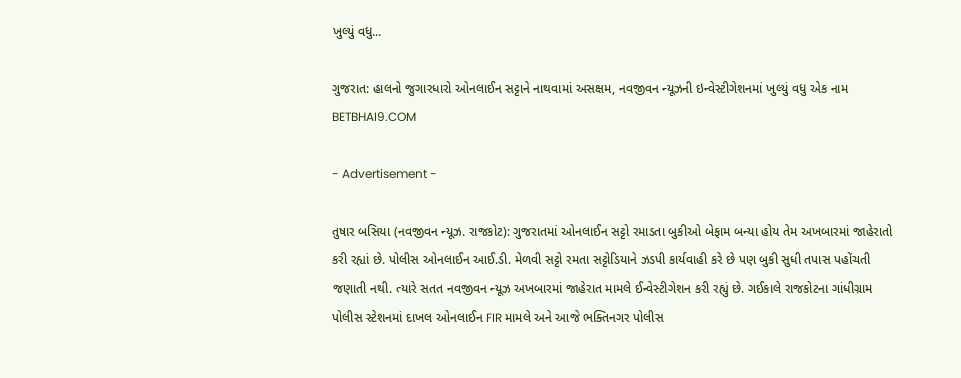ખુલ્યું વધુ...

ગુજરાત: હાલનો જુગારધારો ઓનલાઈન સટ્ટાને નાથવામાં અસક્ષમ, નવજીવન ન્યૂઝની ઇન્વેસ્ટીગેશનમાં ખુલ્યું વધુ એક નામ BETBHAI9.COM

- Advertisement -

તુષાર બસિયા (નવજીવન ન્યૂઝ. રાજકોટ): ગુજરાતમાં ઓનલાઈન સટ્ટો રમાડતા બુકીઓ બેફામ બન્યા હોય તેમ અખબારમાં જાહેરાતો કરી રહ્યાં છે. પોલીસ ઓનલાઈન આઈ.ડી. મેળવી સટ્ટો રમતા સટ્ટોડિયાને ઝડપી કાર્યવાહી કરે છે પણ બુકી સુધી તપાસ પહોંચતી જણાતી નથી. ત્યારે સતત નવજીવન ન્યૂઝ અખબારમાં જાહેરાત મામલે ઈન્વેસ્ટીગેશન કરી રહ્યું છે. ગઈકાલે રાજકોટના ગાંધીગ્રામ પોલીસ સ્ટેશનમાં દાખલ ઓનલાઈન FIR મામલે અને આજે ભક્તિનગર પોલીસ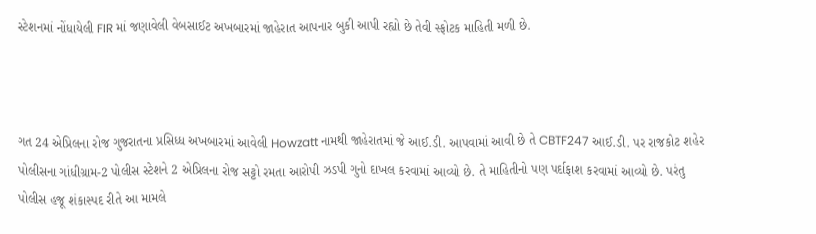સ્ટેશનમાં નોંધાયેલી FIR માં જણાવેલી વેબસાઈટ અખબારમાં જાહેરાત આપનાર બુકી આપી રહ્યો છે તેવી સ્ફોટક માહિતી મળી છે.



ગત 24 એપ્રિલના રોજ ગુજરાતના પ્રસિધ્ધ અખબારમાં આવેલી Howzatt નામથી જાહેરાતમાં જે આઈ.ડી. આપવામાં આવી છે તે CBTF247 આઈ.ડી. પર રાજકોટ શહેર પોલીસના ગાંધીગ્રામ-2 પોલીસ સ્ટેશને 2 એપ્રિલના રોજ સટ્ટો રમતા આરોપી ઝડપી ગુનો દાખલ કરવામાં આવ્યો છે. તે માહિતીનો પણ પર્દાફાશ કરવામાં આવ્યો છે. પરંતુ પોલીસ હજૂ શંકાસ્પદ રીતે આ મામલે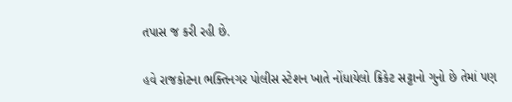તપાસ જ કરી રહી છે.

હવે રાજકોટના ભક્તિનગર પોલીસ સ્ટેશન ખાતે નોંધાયેલો ક્રિકેટ સટ્ટાનો ગુનો છે તેમાં પણ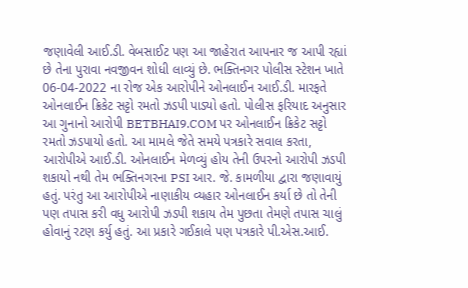જણાવેલી આઈ.ડી. વેબસાઈટ પણ આ જાહેરાત આપનાર જ આપી રહ્યાં છે તેના પુરાવા નવજીવન શોધી લાવ્યું છે. ભક્તિનગર પોલીસ સ્ટેશન ખાતે 06-04-2022 ના રોજ એક આરોપીને ઓનલાઈન આઈ.ડી. મારફતે ઓનલાઈન ક્રિકેટ સટ્ટો રમતો ઝડપી પાડ્યો હતો. પોલીસ ફરિયાદ અનુસાર આ ગુનાનો આરોપી BETBHAI9.COM પર ઓનલાઈન ક્રિકેટ સટ્ટો રમતો ઝડપાયો હતો. આ મામલે જેતે સમયે પત્રકારે સવાલ કરતા, આરોપીએ આઈ.ડી. ઓનલાઈન મેળવ્યું હોય તેની ઉપરનો આરોપી ઝડપી શકાયો નથી તેમ ભક્તિનગરના PSI આર. જે. કામળીયા દ્વારા જણાવાયું હતું. પરંતુ આ આરોપીએ નાણાકીય વ્યહાર ઓનલાઈન કર્યા છે તો તેની પણ તપાસ કરી વધુ આરોપી ઝડપી શકાય તેમ પુછતા તેમણે તપાસ ચાલું હોવાનું રટણ કર્યુ હતું. આ પ્રકારે ગઈકાલે પણ પત્રકારે પી.એસ.આઈ.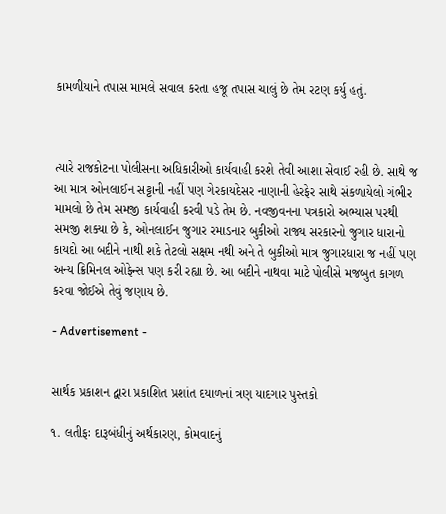કામળીયાને તપાસ મામલે સવાલ કરતા હજૂ તપાસ ચાલું છે તેમ રટણ કર્યુ હતું.



ત્યારે રાજકોટના પોલીસના અધિકારીઓ કાર્યવાહી કરશે તેવી આશા સેવાઈ રહી છે. સાથે જ આ માત્ર ઓનલાઈન સટ્ટાની નહીં પણ ગેરકાયદેસર નાણાની હેરફેર સાથે સંકળાયેલો ગંભીર મામલો છે તેમ સમજી કાર્યવાહી કરવી પડે તેમ છે. નવજીવનના પત્રકારો અભ્યાસ પરથી સમજી શક્યા છે કે, ઓનલાઈન જુગાર રમાડનાર બુકીઓ રાજ્ય સરકારનો જુગાર ધારાનો કાયદો આ બદીને નાથી શકે તેટલો સક્ષમ નથી અને તે બુકીઓ માત્ર જુગારધારા જ નહીં પણ અન્ય ક્રિમિનલ ઓફેન્સ પણ કરી રહ્યા છે. આ બદીને નાથવા માટે પોલીસે મજબુત કાગળ કરવા જોઈએ તેવું જણાય છે.

- Advertisement -


સાર્થક પ્રકાશન દ્વારા પ્રકાશિત પ્રશાંત દયાળનાં ત્રણ યાદગાર પુસ્તકો

૧. લતીફઃ દારૂબંધીનું અર્થકારણ, કોમવાદનું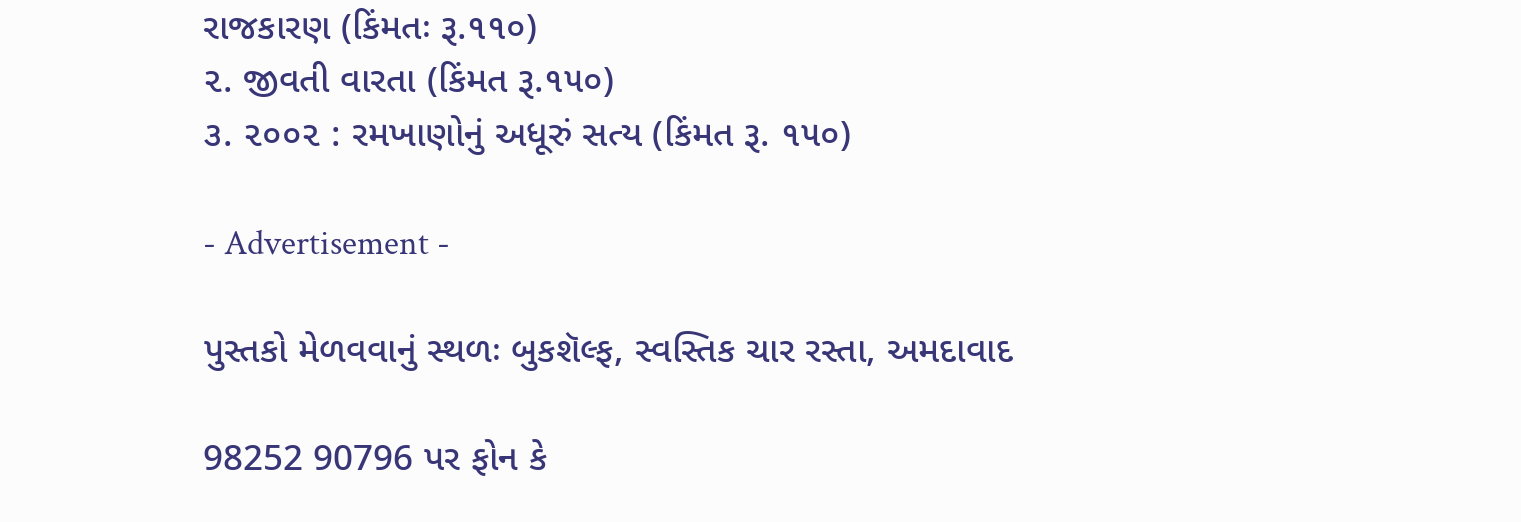રાજકારણ (કિંમતઃ રૂ.૧૧૦)
૨. જીવતી વારતા (કિંમત રૂ.૧૫૦)
૩. ૨૦૦૨ : રમખાણોનું અધૂરું સત્ય (કિંમત રૂ. ૧૫૦)

- Advertisement -

પુસ્તકો મેળવવાનું સ્થળઃ બુકશૅલ્ફ, સ્વસ્તિક ચાર રસ્તા, અમદાવાદ

98252 90796 પર ફોન કે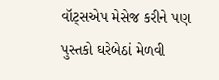વૉટ્સએપ મેસેજ કરીને પણ પુસ્તકો ઘરેબેઠાં મેળવી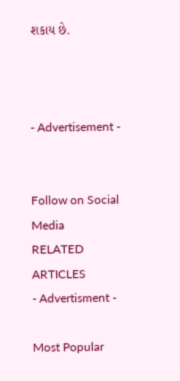શકાય છે.



- Advertisement -


Follow on Social Media
RELATED ARTICLES
- Advertisment -

Most Popular